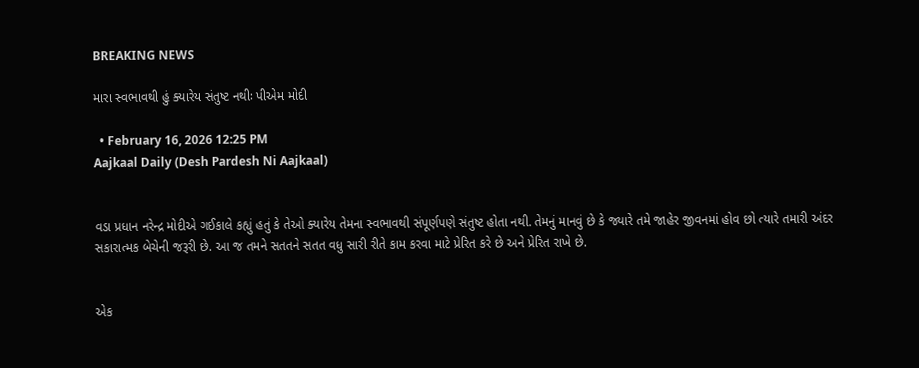BREAKING NEWS

મારા સ્વભાવથી હું ક્યારેય સંતુષ્ટ નથીઃ પીએમ મોદી

  • February 16, 2026 12:25 PM
Aajkaal Daily (Desh Pardesh Ni Aajkaal)


વડા પ્રધાન નરેન્દ્ર મોદીએ ગઈકાલે કહ્યું હતું કે તેઓ ક્યારેય તેમના સ્વભાવથી સંપૂર્ણપણે સંતુષ્ટ હોતા નથી. તેમનું માનવું છે કે જ્યારે તમે જાહેર જીવનમાં હોવ છો ત્યારે તમારી અંદર સકારાત્મક બેચેની જરૂરી છે. આ જ તમને સતતને સતત વધુ સારી રીતે કામ કરવા માટે પ્રેરિત કરે છે અને પ્રેરિત રાખે છે.


એક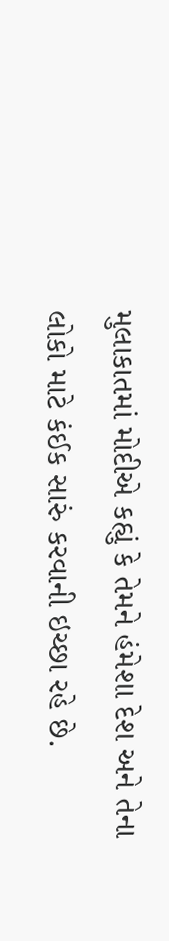મુલાકાતમાં મોદીએ કહ્યું કે તેમને હંમેશા દેશ અને તેના લોકો માટે કંઈક સારું કરવાની ઇચ્છા રહે છે.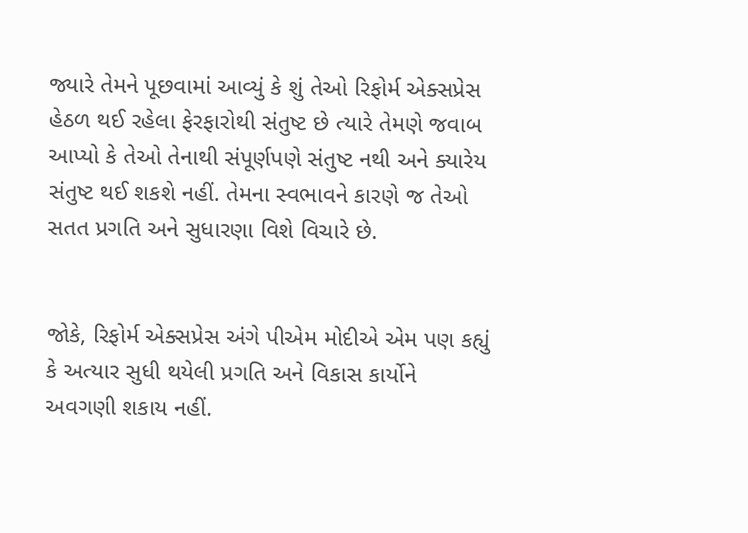જ્યારે તેમને પૂછવામાં આવ્યું કે શું તેઓ રિફોર્મ એક્સપ્રેસ હેઠળ થઈ રહેલા ફેરફારોથી સંતુષ્ટ છે ત્યારે તેમણે જવાબ આપ્યો કે તેઓ તેનાથી સંપૂર્ણપણે સંતુષ્ટ નથી અને ક્યારેય સંતુષ્ટ થઈ શકશે નહીં. તેમના સ્વભાવને કારણે જ તેઓ સતત પ્રગતિ અને સુધારણા વિશે વિચારે છે.


જોકે, રિફોર્મ એક્સપ્રેસ અંગે પીએમ મોદીએ એમ પણ કહ્યું કે અત્યાર સુધી થયેલી પ્રગતિ અને વિકાસ કાર્યોને અવગણી શકાય નહીં.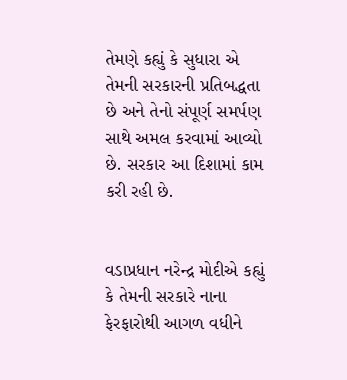તેમણે કહ્યું કે સુધારા એ તેમની સરકારની પ્રતિબદ્ધતા છે અને તેનો સંપૂર્ણ સમર્પણ સાથે અમલ કરવામાં આવ્યો છે. સરકાર આ દિશામાં કામ કરી રહી છે.


વડાપ્રધાન નરેન્દ્ર મોદીએ કહ્યું કે તેમની સરકારે નાના ફેરફારોથી આગળ વધીને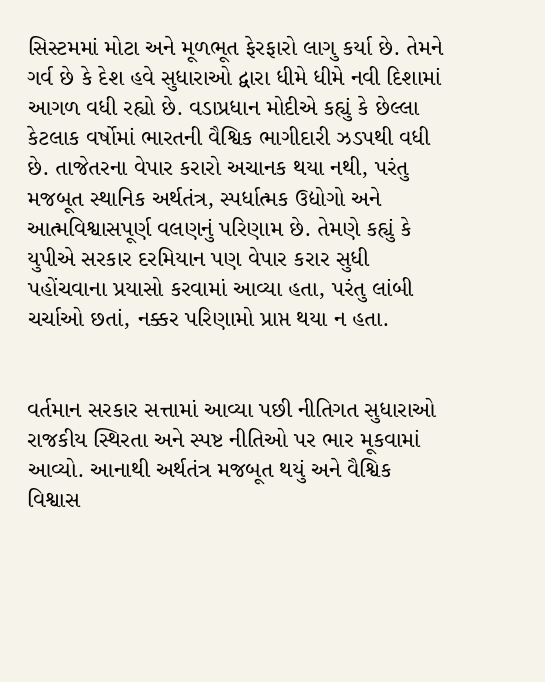સિસ્ટમમાં મોટા અને મૂળભૂત ફેરફારો લાગુ કર્યા છે. તેમને ગર્વ છે કે દેશ હવે સુધારાઓ દ્વારા ધીમે ધીમે નવી દિશામાં આગળ વધી રહ્યો છે. વડાપ્રધાન મોદીએ કહ્યું કે છેલ્લા કેટલાક વર્ષોમાં ભારતની વૈશ્વિક ભાગીદારી ઝડપથી વધી છે. તાજેતરના વેપાર કરારો અચાનક થયા નથી, પરંતુ મજબૂત સ્થાનિક અર્થતંત્ર, સ્પર્ધાત્મક ઉદ્યોગો અને આત્મવિશ્વાસપૂર્ણ વલણનું પરિણામ છે. તેમણે કહ્યું કે યુપીએ સરકાર દરમિયાન પણ વેપાર કરાર સુધી પહોંચવાના પ્રયાસો કરવામાં આવ્યા હતા, પરંતુ લાંબી ચર્ચાઓ છતાં, નક્કર પરિણામો પ્રાપ્ત થયા ન હતા.


વર્તમાન સરકાર સત્તામાં આવ્યા પછી નીતિગત સુધારાઓ રાજકીય સ્થિરતા અને સ્પષ્ટ નીતિઓ પર ભાર મૂકવામાં આવ્યો. આનાથી અર્થતંત્ર મજબૂત થયું અને વૈશ્વિક વિશ્વાસ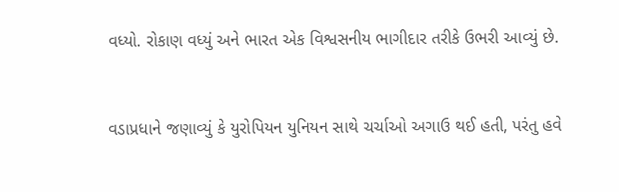વધ્યો. રોકાણ વધ્યું અને ભારત એક વિશ્વસનીય ભાગીદાર તરીકે ઉભરી આવ્યું છે.


વડાપ્રધાને જણાવ્યું કે યુરોપિયન યુનિયન સાથે ચર્ચાઓ અગાઉ થઈ હતી, પરંતુ હવે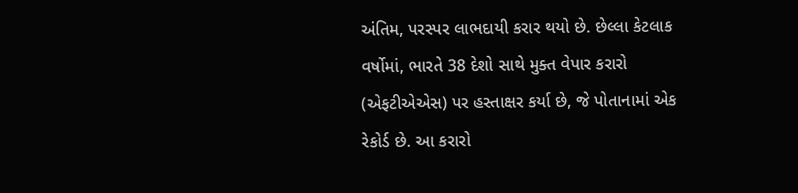અંતિમ, પરસ્પર લાભદાયી કરાર થયો છે. છેલ્લા કેટલાક વર્ષોમાં, ભારતે 38 દેશો સાથે મુક્ત વેપાર કરારો (એફટીએએસ) પર હસ્તાક્ષર કર્યા છે, જે પોતાનામાં એક રેકોર્ડ છે. આ કરારો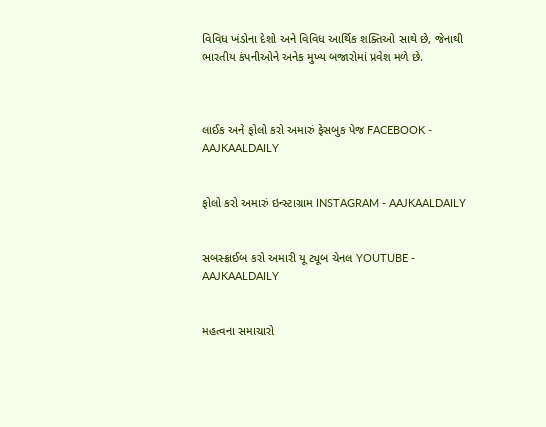વિવિધ ખંડોના દેશો અને વિવિધ આર્થિક શક્તિઓ સાથે છે, જેનાથી ભારતીય કંપનીઓને અનેક મુખ્ય બજારોમાં પ્રવેશ મળે છે.



લાઈક અને ફોલો કરો અમારું ફેસબુક પેજ FACEBOOK - AAJKAALDAILY


ફોલો કરો અમારું ઇન્સ્ટાગ્રામ INSTAGRAM - AAJKAALDAILY


સબસ્ક્રાઈબ કરો અમારી યૂ ટ્યૂબ ચેનલ YOUTUBE - AAJKAALDAILY


મહત્વના સમાચારો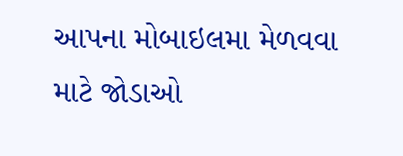આપના મોબાઇલમા મેળવવા માટે જોડાઓ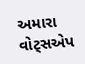અમારા વોટ્સએપ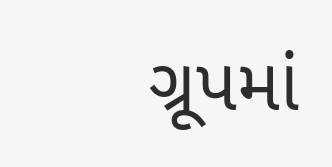ગ્રૂપમાં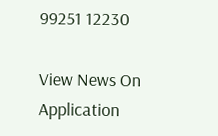99251 12230

View News On Application